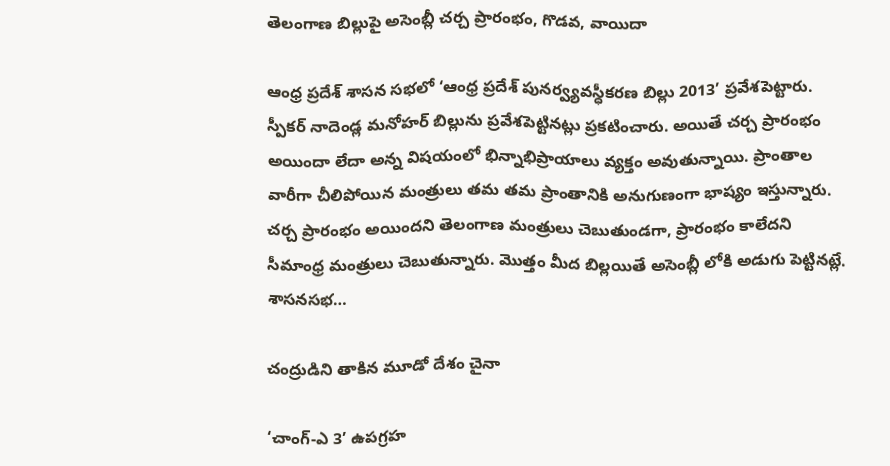తెలంగాణ బిల్లుపై అసెంబ్లీ చర్చ ప్రారంభం, గొడవ, వాయిదా

ఆంధ్ర ప్రదేశ్ శాసన సభలో ‘ఆంధ్ర ప్రదేశ్ పునర్వ్యవస్ధీకరణ బిల్లు 2013’ ప్రవేశపెట్టారు. స్పీకర్ నాదెండ్ల మనోహర్ బిల్లును ప్రవేశపెట్టినట్లు ప్రకటించారు. అయితే చర్చ ప్రారంభం అయిందా లేదా అన్న విషయంలో భిన్నాభిప్రాయాలు వ్యక్తం అవుతున్నాయి. ప్రాంతాల వారీగా చీలిపోయిన మంత్రులు తమ తమ ప్రాంతానికి అనుగుణంగా భాష్యం ఇస్తున్నారు. చర్చ ప్రారంభం అయిందని తెలంగాణ మంత్రులు చెబుతుండగా, ప్రారంభం కాలేదని సీమాంధ్ర మంత్రులు చెబుతున్నారు. మొత్తం మీద బిల్లయితే అసెంబ్లీ లోకి అడుగు పెట్టినట్లే. శాసనసభ…

చంద్రుడిని తాకిన మూడో దేశం చైనా

‘చాంగ్-ఎ 3’ ఉపగ్రహ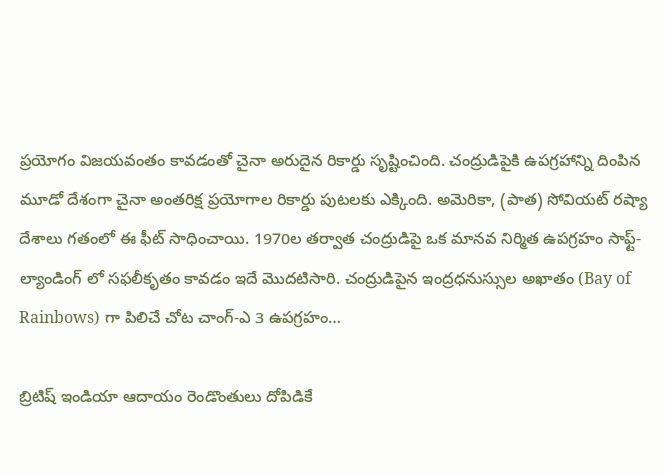ప్రయోగం విజయవంతం కావడంతో చైనా అరుదైన రికార్డు సృష్టించింది. చంద్రుడిపైకి ఉపగ్రహాన్ని దింపిన మూడో దేశంగా చైనా అంతరిక్ష ప్రయోగాల రికార్డు పుటలకు ఎక్కింది. అమెరికా, (పాత) సోవియట్ రష్యా దేశాలు గతంలో ఈ ఫీట్ సాధించాయి. 1970ల తర్వాత చంద్రుడిపై ఒక మానవ నిర్మిత ఉపగ్రహం సాఫ్ట్-ల్యాండింగ్ లో సఫలీకృతం కావడం ఇదే మొదటిసారి. చంద్రుడిపైన ఇంద్రధనుస్సుల అఖాతం (Bay of Rainbows) గా పిలిచే చోట చాంగ్-ఎ 3 ఉపగ్రహం…

బ్రిటిష్ ఇండియా ఆదాయం రెండొంతులు దోపిడికే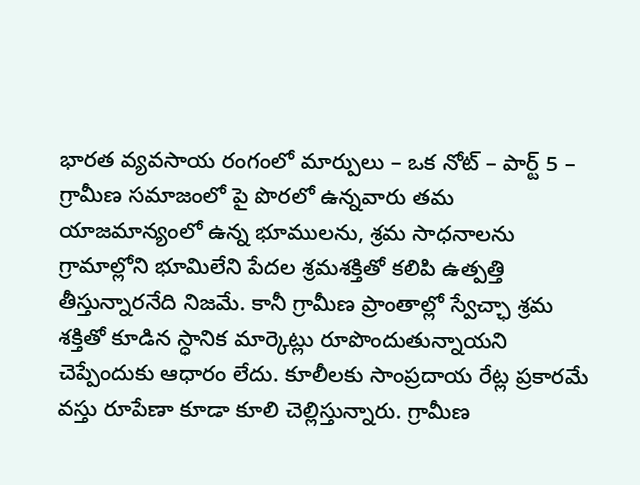భారత వ్యవసాయ రంగంలో మార్పులు – ఒక నోట్ – పార్ట్ 5 – గ్రామీణ సమాజంలో పై పొరలో ఉన్నవారు తమ యాజమాన్యంలో ఉన్న భూములను, శ్రమ సాధనాలను గ్రామాల్లోని భూమిలేని పేదల శ్రమశక్తితో కలిపి ఉత్పత్తి తీస్తున్నారనేది నిజమే. కానీ గ్రామీణ ప్రాంతాల్లో స్వేచ్ఛా శ్రమ శక్తితో కూడిన స్ధానిక మార్కెట్లు రూపొందుతున్నాయని చెప్పేందుకు ఆధారం లేదు. కూలీలకు సాంప్రదాయ రేట్ల ప్రకారమే వస్తు రూపేణా కూడా కూలి చెల్లిస్తున్నారు. గ్రామీణ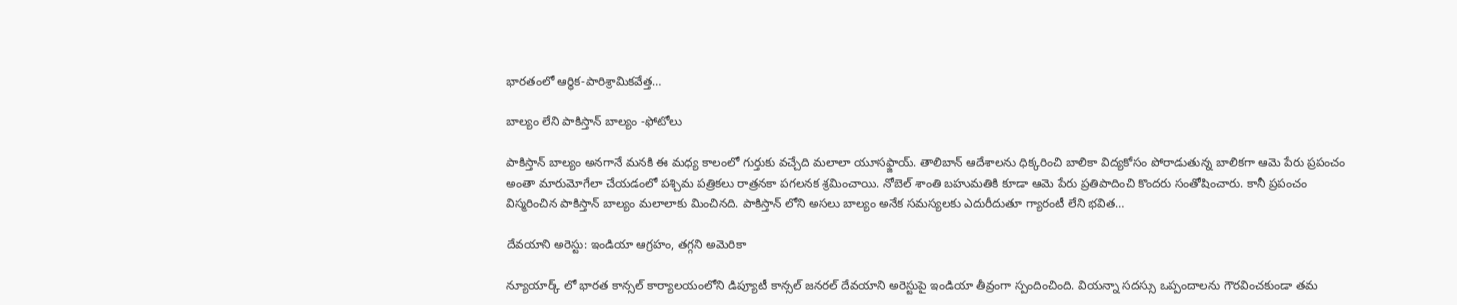భారతంలో ఆర్ధిక-పారిశ్రామికవేత్త…

బాల్యం లేని పాకిస్తాన్ బాల్యం -ఫోటోలు

పాకిస్తాన్ బాల్యం అనగానే మనకి ఈ మధ్య కాలంలో గుర్తుకు వచ్చేది మలాలా యూసఫ్జాయ్. తాలిబాన్ ఆదేశాలను ధిక్కరించి బాలికా విద్యకోసం పోరాడుతున్న బాలికగా ఆమె పేరు ప్రపంచం అంతా మారుమోగేలా చేయడంలో పశ్చిమ పత్రికలు రాత్రనకా పగలనక శ్రమించాయి. నోబెల్ శాంతి బహుమతికి కూడా ఆమె పేరు ప్రతిపాదించి కొందరు సంతోషించారు. కానీ ప్రపంచం విస్మరించిన పాకిస్తాన్ బాల్యం మలాలాకు మించినది. పాకిస్తాన్ లోని అసలు బాల్యం అనేక సమస్యలకు ఎదురీదుతూ గ్యారంటీ లేని భవిత…

దేవయాని అరెస్టు: ఇండియా ఆగ్రహం, తగ్గని అమెరికా

న్యూయార్క్ లో భారత కాన్సల్ కార్యాలయంలోని డిప్యూటీ కాన్సల్ జనరల్ దేవయాని అరెస్టుపై ఇండియా తీవ్రంగా స్పందించింది. వియన్నా సదస్సు ఒప్పందాలను గౌరవించకుండా తమ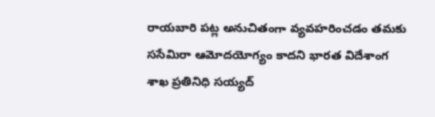రాయబారి పట్ల అనుచితంగా వ్యవహరించడం తమకు ససేమిరా ఆమోదయోగ్యం కాదని భారత విదేశాంగ శాఖ ప్రతినిధి సయ్యద్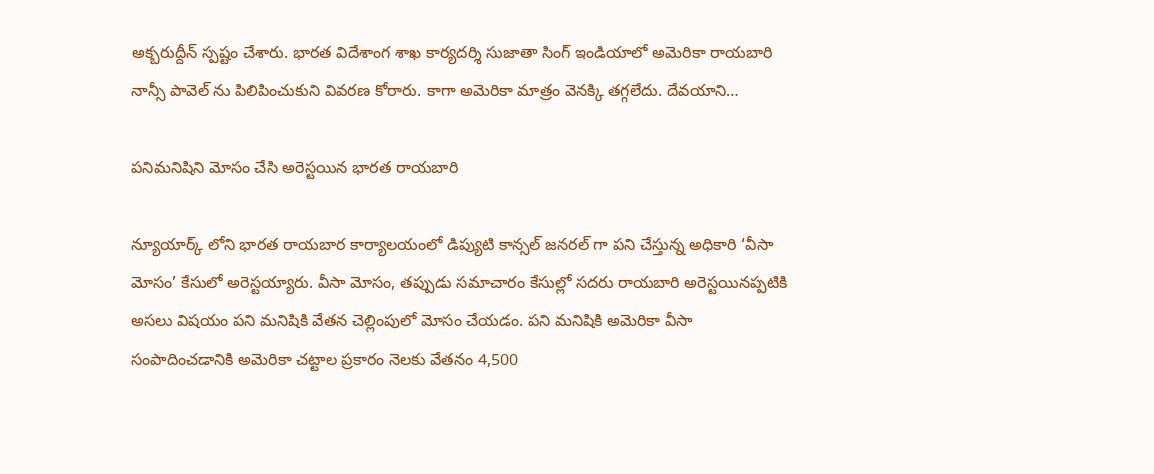అక్బరుద్దీన్ స్పష్టం చేశారు. భారత విదేశాంగ శాఖ కార్యదర్శి సుజాతా సింగ్ ఇండియాలో అమెరికా రాయబారి నాన్సీ పావెల్ ను పిలిపించుకుని వివరణ కోరారు. కాగా అమెరికా మాత్రం వెనక్కి తగ్గలేదు. దేవయాని…

పనిమనిషిని మోసం చేసి అరెస్టయిన భారత రాయబారి

న్యూయార్క్ లోని భారత రాయబార కార్యాలయంలో డిప్యుటి కాన్సల్ జనరల్ గా పని చేస్తున్న అధికారి ‘వీసా మోసం’ కేసులో అరెస్టయ్యారు. వీసా మోసం, తప్పుడు సమాచారం కేసుల్లో సదరు రాయబారి అరెస్టయినప్పటికి అసలు విషయం పని మనిషికి వేతన చెల్లింపులో మోసం చేయడం. పని మనిషికి అమెరికా వీసా సంపాదించడానికి అమెరికా చట్టాల ప్రకారం నెలకు వేతనం 4,500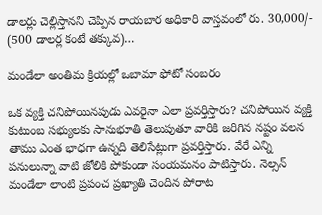డాలర్లు చెల్లిస్తానని చెప్పిన రాయబార అధికారి వాస్తవంలో రు. 30,000/- (500 డాలర్ల కంటే తక్కువ)…

మండేలా అంతిమ క్రియల్లో ఒబామా ఫోటో సంబరం

ఒక వ్యక్తి చనిపోయినపుడు ఎవరైనా ఎలా ప్రవర్తిస్తారు? చనిపోయిన వ్యక్తి కుటుంబ సభ్యులకు సానుభూతి తెలుపుతూ వారికి జరిగిన నష్టం వలన తాము ఎంత భాధగా ఉన్నది తెలిసేట్లుగా ప్రవర్తిస్తారు. వేరే ఎన్ని పనులున్నా వాటి జోలికి పోకుండా సంయమనం పాటిస్తారు. నెల్సన్ మండేలా లాంటి ప్రపంచ ప్రఖ్యాతి చెందిన పోరాట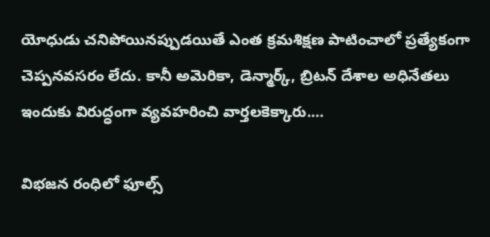యోధుడు చనిపోయినప్పుడయితే ఎంత క్రమశిక్షణ పాటించాలో ప్రత్యేకంగా చెప్పనవసరం లేదు. కానీ అమెరికా, డెన్మార్క్, బ్రిటన్ దేశాల అధినేతలు ఇందుకు విరుద్ధంగా వ్యవహరించి వార్తలకెక్కారు.…

విభజన రంధిలో ఫూల్స్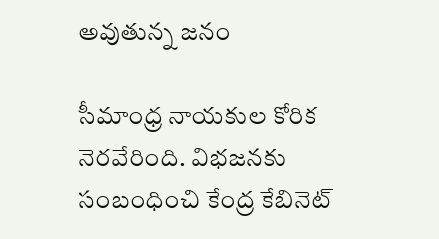అవుతున్న జనం

సీమాంధ్ర నాయకుల కోరిక నెరవేరింది. విభజనకు సంబంధించి కేంద్ర కేబినెట్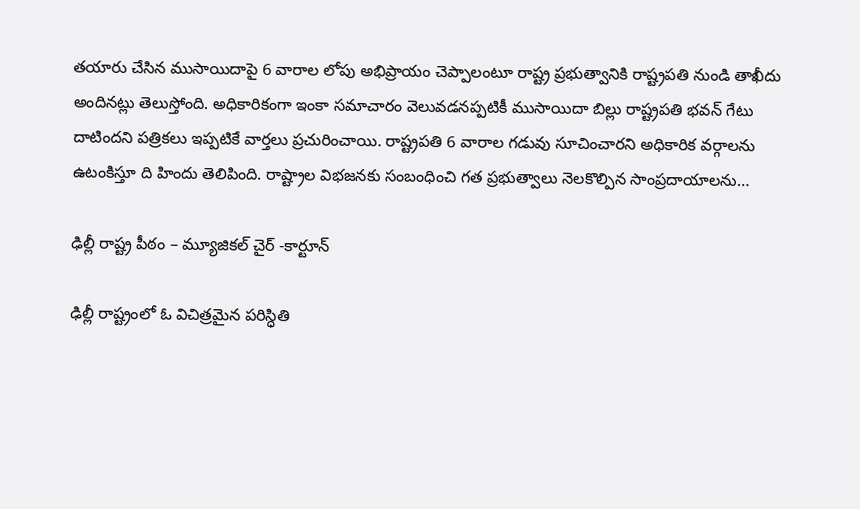తయారు చేసిన ముసాయిదాపై 6 వారాల లోపు అభిప్రాయం చెప్పాలంటూ రాష్ట్ర ప్రభుత్వానికి రాష్ట్రపతి నుండి తాఖీదు అందినట్లు తెలుస్తోంది. అధికారికంగా ఇంకా సమాచారం వెలువడనప్పటికీ ముసాయిదా బిల్లు రాష్ట్రపతి భవన్ గేటు దాటిందని పత్రికలు ఇప్పటికే వార్తలు ప్రచురించాయి. రాష్ట్రపతి 6 వారాల గడువు సూచించారని అధికారిక వర్గాలను ఉటంకిస్తూ ది హిందు తెలిపింది. రాష్ట్రాల విభజనకు సంబంధించి గత ప్రభుత్వాలు నెలకొల్పిన సాంప్రదాయాలను…

ఢిల్లీ రాష్ట్ర పీఠం – మ్యూజికల్ చైర్ -కార్టూన్

ఢిల్లీ రాష్ట్రంలో ఓ విచిత్రమైన పరిస్ధితి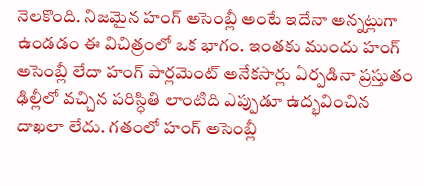నెలకొంది. నిజమైన హంగ్ అసెంబ్లీ అంటే ఇదేనా అన్నట్లుగా ఉండడం ఈ విచిత్రంలో ఒక భాగం. ఇంతకు ముందు హంగ్ అసెంబ్లీ లేదా హంగ్ పార్లమెంట్ అనేకసార్లు ఏర్పడినా ప్రస్తుతం ఢిల్లీలో వచ్చిన పరిస్ధితి లాంటిది ఎప్పుడూ ఉద్భవించిన దాఖలా లేదు. గతంలో హంగ్ అసెంబ్లీ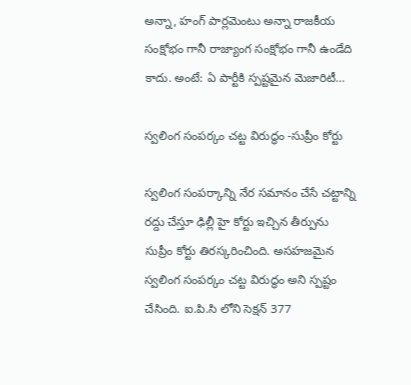అన్నా, హంగ్ పార్లమెంటు అన్నా రాజకీయ సంక్షోభం గానీ రాజ్యాంగ సంక్షోభం గానీ ఉండేది కాదు. అంటే: ఏ పార్టీకి స్పష్టమైన మెజారిటీ…

స్వలింగ సంపర్కం చట్ట విరుద్ధం -సుప్రీం కోర్టు

స్వలింగ సంపర్కాన్ని నేర సమానం చేసే చట్టాన్ని రద్దు చేస్తూ ఢిల్లీ హై కోర్టు ఇచ్చిన తీర్పును సుప్రీం కోర్టు తిరస్కరించింది. అసహజమైన స్వలింగ సంపర్కం చట్ట విరుద్ధం అని స్పష్టం చేసింది. ఐ.పి.సి లోని సెక్షన్ 377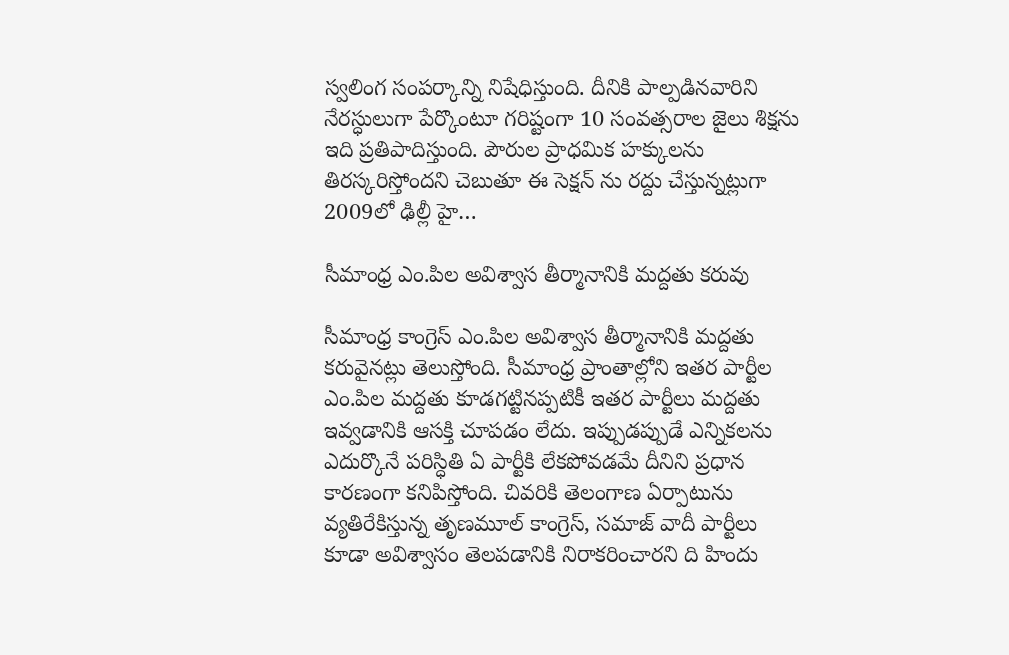స్వలింగ సంపర్కాన్ని నిషేధిస్తుంది. దీనికి పాల్పడినవారిని నేరస్ధులుగా పేర్కొంటూ గరిష్టంగా 10 సంవత్సరాల జైలు శిక్షను ఇది ప్రతిపాదిస్తుంది. పౌరుల ప్రాధమిక హక్కులను తిరస్కరిస్తోందని చెబుతూ ఈ సెక్షన్ ను రద్దు చేస్తున్నట్లుగా 2009లో ఢిల్లీ హై…

సీమాంధ్ర ఎం.పిల అవిశ్వాస తీర్మానానికి మద్దతు కరువు

సీమాంధ్ర కాంగ్రెస్ ఎం.పిల అవిశ్వాస తీర్మానానికి మద్దతు కరువైనట్లు తెలుస్తోంది. సీమాంధ్ర ప్రాంతాల్లోని ఇతర పార్టీల ఎం.పిల మద్దతు కూడగట్టినప్పటికీ ఇతర పార్టీలు మద్దతు ఇవ్వడానికి ఆసక్తి చూపడం లేదు. ఇప్పుడప్పుడే ఎన్నికలను ఎదుర్కొనే పరిస్ధితి ఏ పార్టీకి లేకపోవడమే దీనిని ప్రధాన కారణంగా కనిపిస్తోంది. చివరికి తెలంగాణ ఏర్పాటును వ్యతిరేకిస్తున్న తృణమూల్ కాంగ్రెస్, సమాజ్ వాదీ పార్టీలు కూడా అవిశ్వాసం తెలపడానికి నిరాకరించారని ది హిందు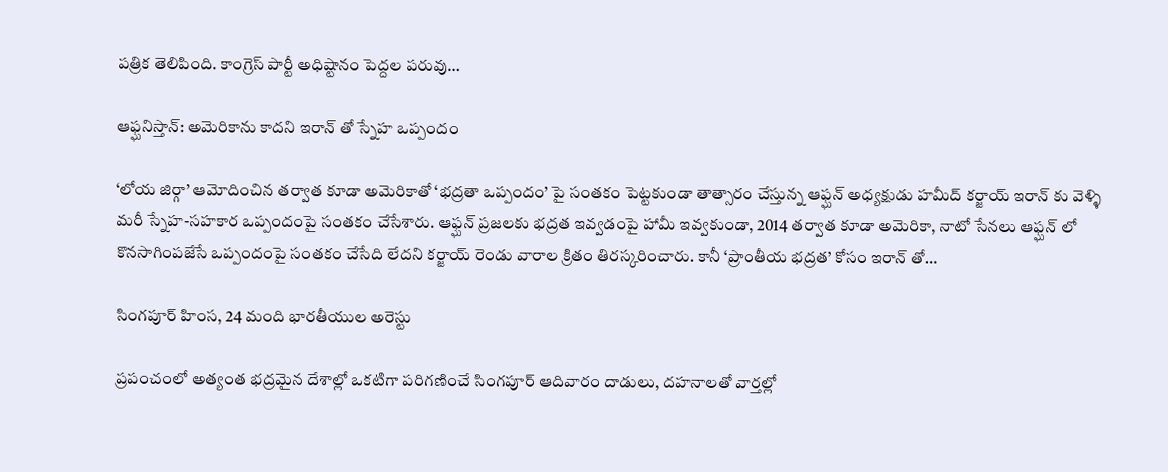పత్రిక తెలిపింది. కాంగ్రెస్ పార్టీ అధిష్టానం పెద్దల పరువు…

ఆఫ్ఘనిస్తాన్: అమెరికాను కాదని ఇరాన్ తో స్నేహ ఒప్పందం

‘లోయ జిర్గా’ ఆమోదించిన తర్వాత కూడా అమెరికాతో ‘భద్రతా ఒప్పందం’ పై సంతకం పెట్టకుండా తాత్సారం చేస్తున్న ఆఫ్ఘన్ అధ్యక్షుడు హమీద్ కర్జాయ్ ఇరాన్ కు వెళ్ళి మరీ స్నేహ-సహకార ఒప్పందంపై సంతకం చేసేశారు. ఆఫ్ఘన్ ప్రజలకు భద్రత ఇవ్వడంపై హామీ ఇవ్వకుండా, 2014 తర్వాత కూడా అమెరికా, నాటో సేనలు ఆఫ్ఘన్ లో కొనసాగింపజేసే ఒప్పందంపై సంతకం చేసేది లేదని కర్జాయ్ రెండు వారాల క్రితం తిరస్కరించారు. కానీ ‘ప్రాంతీయ భద్రత’ కోసం ఇరాన్ తో…

సింగపూర్ హింస, 24 మంది భారతీయుల అరెస్టు

ప్రపంచంలో అత్యంత భద్రమైన దేశాల్లో ఒకటిగా పరిగణించే సింగపూర్ ఆదివారం దాడులు, దహనాలతో వార్తల్లో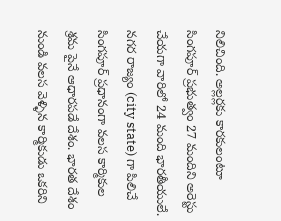నిలిచింది. అల్లర్లకు కారకులంటూ సింగపూర్ ప్రభుత్వం 27 మందిని అరెస్టు చేయగా వారిలో 24 మంది భారతీయులే. నగర రాజ్యం (city state) గా పిలిచే సింగపూర్ ప్రధానంగా వలస కార్మికుల శ్రమ పైనే ఆధారపడే దేశం. భారత దేశం నుండి వలస వెళ్ళిన కార్మికుడు ఒకరిని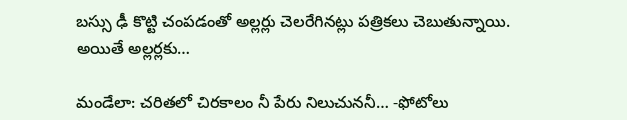బస్సు ఢీ కొట్టి చంపడంతో అల్లర్లు చెలరేగినట్లు పత్రికలు చెబుతున్నాయి. అయితే అల్లర్లకు…

మండేలా: చరితలో చిరకాలం నీ పేరు నిలుచుననీ… -ఫోటోలు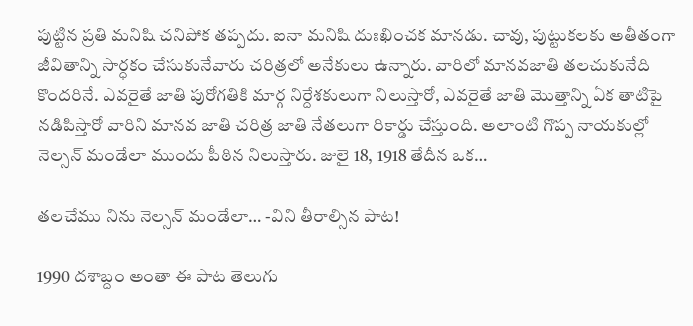పుట్టిన ప్రతి మనిషి చనిపోక తప్పదు. ఐనా మనిషి దుఃఖించక మానడు. చావు, పుట్టుకలకు అతీతంగా జీవితాన్ని సార్ధకం చేసుకునేవారు చరిత్రలో అనేకులు ఉన్నారు. వారిలో మానవజాతి తలచుకునేది కొందరినే. ఎవరైతే జాతి పురోగతికి మార్గ నిర్దేశకులుగా నిలుస్తారో, ఎవరైతే జాతి మొత్తాన్ని ఏక తాటిపై నడిపిస్తారో వారిని మానవ జాతి చరిత్ర జాతి నేతలుగా రికార్డు చేస్తుంది. అలాంటి గొప్ప నాయకుల్లో నెల్సన్ మండేలా ముందు పీఠిన నిలుస్తారు. జులై 18, 1918 తేదీన ఒక…

తలచేము నిను నెల్సన్ మండేలా… -విని తీరాల్సిన పాట!

1990 దశాబ్దం అంతా ఈ పాట తెలుగు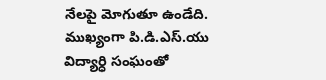నేలపై మోగుతూ ఉండేది. ముఖ్యంగా పి.డి.ఎస్.యు విద్యార్ధి సంఘంతో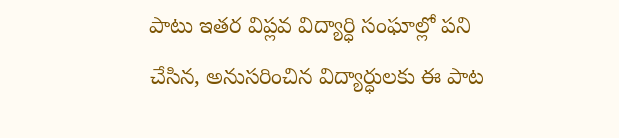పాటు ఇతర విప్లవ విద్యార్ధి సంఘాల్లో పని చేసిన, అనుసరించిన విద్యార్ధులకు ఈ పాట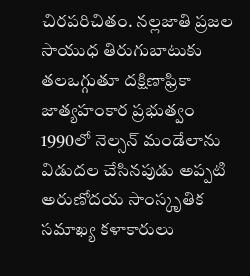చిరపరిచితం. నల్లజాతి ప్రజల సాయుధ తిరుగుబాటుకు తలఒగ్గుతూ దక్షిణాఫ్రికా జాత్యహంకార ప్రభుత్వం 1990లో నెల్సన్ మండేలాను విడుదల చేసినపుడు అప్పటి అరుణోదయ సాంస్కృతిక సమాఖ్య కళాకారులు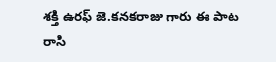శక్తి ఉరఫ్ జె.కనకరాజు గారు ఈ పాట రాసి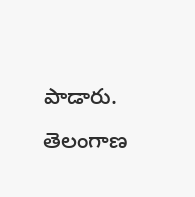పాడారు. తెలంగాణ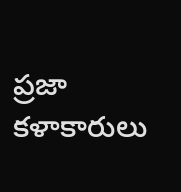ప్రజా కళాకారులు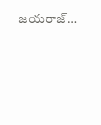జయరాజ్…